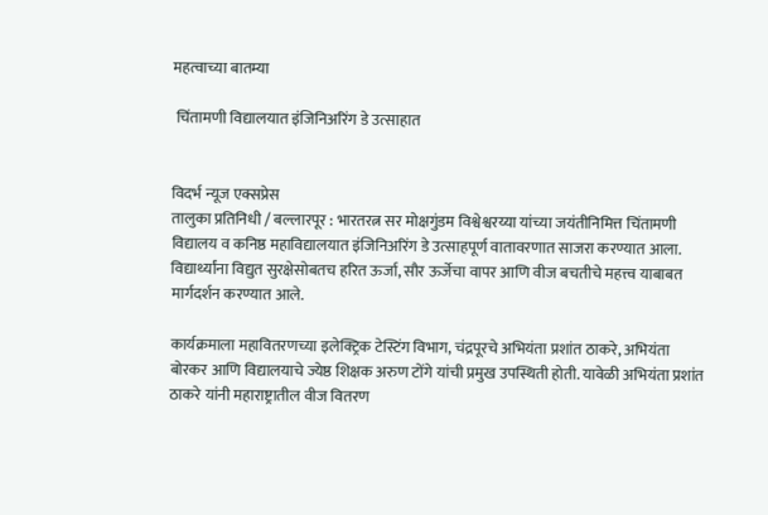महत्वाच्या बातम्या

 चिंतामणी विद्यालयात इंजिनिअरिंग डे उत्साहात


विदर्भ न्यूज एक्सप्रेस
तालुका प्रतिनिधी / बल्लारपूर : भारतरत्न सर मोक्षगुंडम विश्वेश्वरय्या यांच्या जयंतीनिमित्त चिंतामणी विद्यालय व कनिष्ठ महाविद्यालयात इंजिनिअरिंग डे उत्साहपूर्ण वातावरणात साजरा करण्यात आला. विद्यार्थ्यांना विद्युत सुरक्षेसोबतच हरित ऊर्जा, सौर ऊर्जेचा वापर आणि वीज बचतीचे महत्त्व याबाबत मार्गदर्शन करण्यात आले.

कार्यक्रमाला महावितरणच्या इलेक्ट्रिक टेस्टिंग विभाग, चंद्रपूरचे अभियंता प्रशांत ठाकरे, अभियंता बोरकर आणि विद्यालयाचे ज्येष्ठ शिक्षक अरुण टोंगे यांची प्रमुख उपस्थिती होती. यावेळी अभियंता प्रशांत ठाकरे यांनी महाराष्ट्रातील वीज वितरण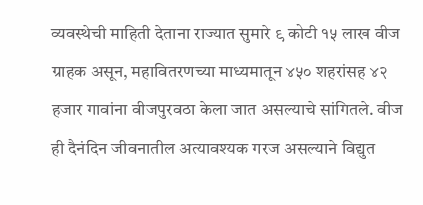व्यवस्थेची माहिती देताना राज्यात सुमारे ९ कोटी १५ लाख वीज ग्राहक असून, महावितरणच्या माध्यमातून ४५० शहरांसह ४२ हजार गावांना वीजपुरवठा केला जात असल्याचे सांगितले. वीज ही दैनंदिन जीवनातील अत्यावश्यक गरज असल्याने विद्युत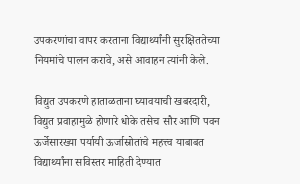उपकरणांचा वापर करताना विद्यार्थ्यांनी सुरक्षिततेच्या नियमांचे पालन करावे, असे आवाहन त्यांनी केले.

विद्युत उपकरणे हाताळताना घ्यावयाची खबरदारी, विद्युत प्रवाहामुळे होणारे धोके तसेच सौर आणि पवन ऊर्जेसारख्या पर्यायी ऊर्जास्रोतांचे महत्त्व याबाबत विद्यार्थ्यांना सविस्तर माहिती देण्यात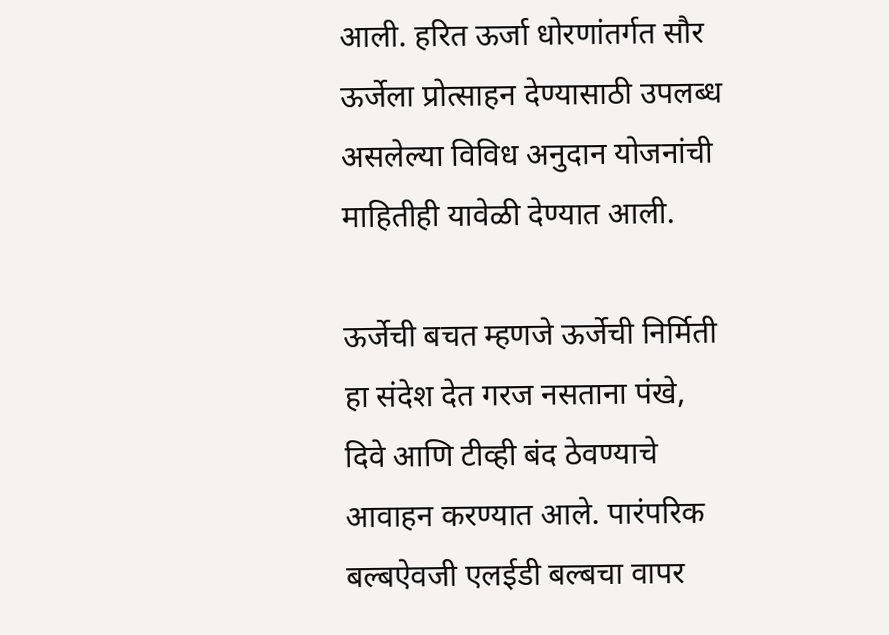आली. हरित ऊर्जा धोरणांतर्गत सौर ऊर्जेला प्रोत्साहन देण्यासाठी उपलब्ध असलेल्या विविध अनुदान योजनांची माहितीही यावेळी देण्यात आली.

ऊर्जेची बचत म्हणजे ऊर्जेची निर्मिती हा संदेश देत गरज नसताना पंखे, दिवे आणि टीव्ही बंद ठेवण्याचे आवाहन करण्यात आले. पारंपरिक बल्बऐवजी एलईडी बल्बचा वापर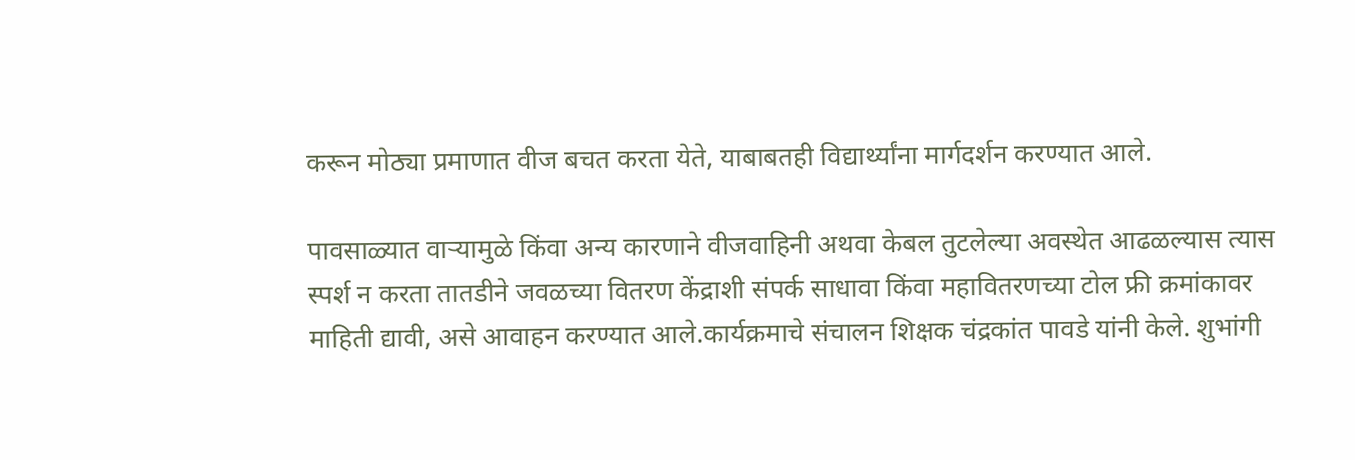करून मोठ्या प्रमाणात वीज बचत करता येते, याबाबतही विद्यार्थ्यांना मार्गदर्शन करण्यात आले.

पावसाळ्यात वाऱ्यामुळे किंवा अन्य कारणाने वीजवाहिनी अथवा केबल तुटलेल्या अवस्थेत आढळल्यास त्यास स्पर्श न करता तातडीने जवळच्या वितरण केंद्राशी संपर्क साधावा किंवा महावितरणच्या टोल फ्री क्रमांकावर माहिती द्यावी, असे आवाहन करण्यात आले.कार्यक्रमाचे संचालन शिक्षक चंद्रकांत पावडे यांनी केले. शुभांगी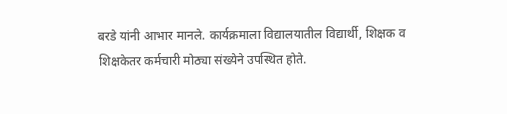बरडे यांनी आभार मानले. कार्यक्रमाला विद्यालयातील विद्यार्थी, शिक्षक व शिक्षकेतर कर्मचारी मोठ्या संख्येने उपस्थित होते.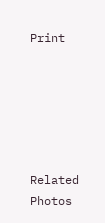Print






Related Photos